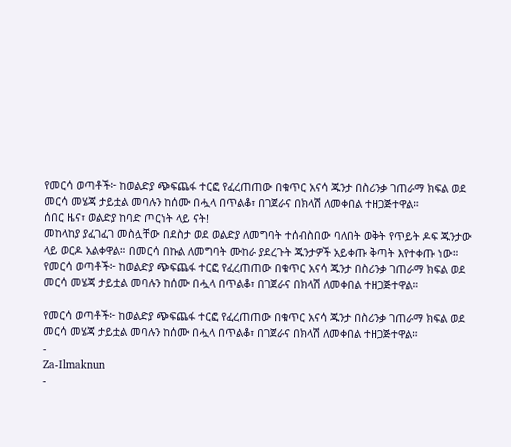የመርሳ ወጣቶች፦ ከወልድያ ጭፍጨፋ ተርፎ የፈረጠጠው በቁጥር አናሳ ጁንታ በስሪንቃ ገጠራማ ክፍል ወደ መርሳ መሄጃ ታይቷል መባሉን ከሰሙ በሗላ በጥልቆ፣ በገጀራና በክላሽ ለመቀበል ተዘጋጅተዋል።
ሰበር ዜና፣ ወልድያ ከባድ ጦርነት ላይ ናት!
መከላከያ ያፈገፈገ መስሏቸው በደስታ ወደ ወልድያ ለመግባት ተሰብስበው ባለበት ወቅት የጥይት ዶፍ ጁንታው ላይ ወርዶ አልቀዋል። በመርሳ በኩል ለመግባት ሙከራ ያደረጉት ጁንታዎች አይቀጡ ቅጣት እየተቀጡ ነው።
የመርሳ ወጣቶች፦ ከወልድያ ጭፍጨፋ ተርፎ የፈረጠጠው በቁጥር አናሳ ጁንታ በስሪንቃ ገጠራማ ክፍል ወደ መርሳ መሄጃ ታይቷል መባሉን ከሰሙ በሗላ በጥልቆ፣ በገጀራና በክላሽ ለመቀበል ተዘጋጅተዋል።

የመርሳ ወጣቶች፦ ከወልድያ ጭፍጨፋ ተርፎ የፈረጠጠው በቁጥር አናሳ ጁንታ በስሪንቃ ገጠራማ ክፍል ወደ መርሳ መሄጃ ታይቷል መባሉን ከሰሙ በሗላ በጥልቆ፣ በገጀራና በክላሽ ለመቀበል ተዘጋጅተዋል።
-
Za-Ilmaknun
-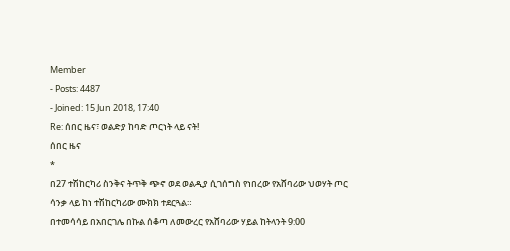Member
- Posts: 4487
- Joined: 15 Jun 2018, 17:40
Re: ሰበር ዜና፣ ወልድያ ከባድ ጦርነት ላይ ናት!
ሰበር ዜና
*
በ27 ተሽከርካሪ ስንቅና ትጥቅ ጭኖ ወደ ወልዲያ ሲገሰግስ የነበረው የአሸባሪው ህወሃት ጦር ሳንቃ ላይ ከነ ተሽከርካሪው ሙክክ ተደርጓል።
በተመሳሳይ በአበርገሌ በኩል ሰቆጣ ለመውረር የአሸባሪው ሃይል ከትላንት 9:00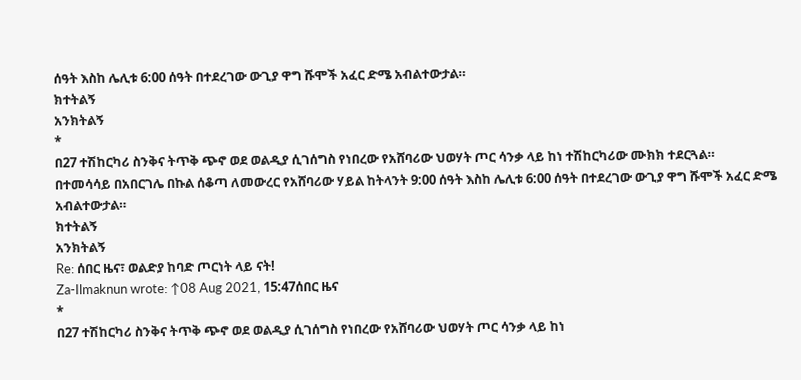ሰዓት እስከ ሌሊቱ 6:00 ሰዓት በተደረገው ውጊያ ዋግ ሹሞች አፈር ድሜ አብልተውታል።
ክተትልኝ
አንክትልኝ
*
በ27 ተሽከርካሪ ስንቅና ትጥቅ ጭኖ ወደ ወልዲያ ሲገሰግስ የነበረው የአሸባሪው ህወሃት ጦር ሳንቃ ላይ ከነ ተሽከርካሪው ሙክክ ተደርጓል።
በተመሳሳይ በአበርገሌ በኩል ሰቆጣ ለመውረር የአሸባሪው ሃይል ከትላንት 9:00 ሰዓት እስከ ሌሊቱ 6:00 ሰዓት በተደረገው ውጊያ ዋግ ሹሞች አፈር ድሜ አብልተውታል።
ክተትልኝ
አንክትልኝ
Re: ሰበር ዜና፣ ወልድያ ከባድ ጦርነት ላይ ናት!
Za-Ilmaknun wrote: ↑08 Aug 2021, 15:47ሰበር ዜና
*
በ27 ተሽከርካሪ ስንቅና ትጥቅ ጭኖ ወደ ወልዲያ ሲገሰግስ የነበረው የአሸባሪው ህወሃት ጦር ሳንቃ ላይ ከነ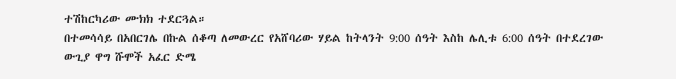ተሽከርካሪው ሙክክ ተደርጓል።
በተመሳሳይ በአበርገሌ በኩል ሰቆጣ ለመውረር የአሸባሪው ሃይል ከትላንት 9:00 ሰዓት እስከ ሌሊቱ 6:00 ሰዓት በተደረገው ውጊያ ዋግ ሹሞች አፈር ድሜ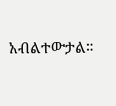አብልተውታል።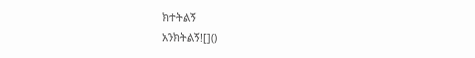ክተትልኝ
አንክትልኝ![]()